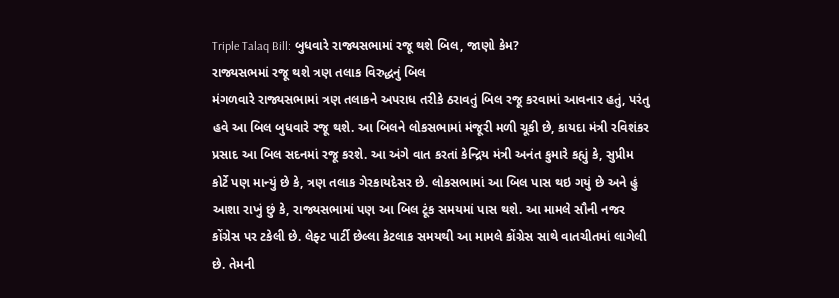Triple Talaq Bill: બુધવારે રાજ્યસભામાં રજૂ થશે બિલ, જાણો કેમ?
રાજ્યસભમાં રજૂ થશે ત્રણ તલાક વિરુદ્ધનું બિલ
મંગળવારે રાજ્યસભામાં ત્રણ તલાકને અપરાધ તરીકે ઠરાવતું બિલ રજૂ કરવામાં આવનાર હતું, પરંતુ હવે આ બિલ બુધવારે રજૂ થશે. આ બિલને લોકસભામાં મંજૂરી મળી ચૂકી છે, કાયદા મંત્રી રવિશંકર પ્રસાદ આ બિલ સદનમાં રજૂ કરશે. આ અંગે વાત કરતાં કેન્દ્રિય મંત્રી અનંત કુમારે કહ્યું કે, સુપ્રીમ કોર્ટે પણ માન્યું છે કે, ત્રણ તલાક ગેરકાયદેસર છે. લોકસભામાં આ બિલ પાસ થઇ ગયું છે અને હું આશા રાખું છું કે, રાજ્યસભામાં પણ આ બિલ ટૂંક સમયમાં પાસ થશે. આ મામલે સૌની નજર કોંગ્રેસ પર ટકેલી છે. લેફ્ટ પાર્ટી છેલ્લા કેટલાક સમયથી આ મામલે કોંગ્રેસ સાથે વાતચીતમાં લાગેલી છે. તેમની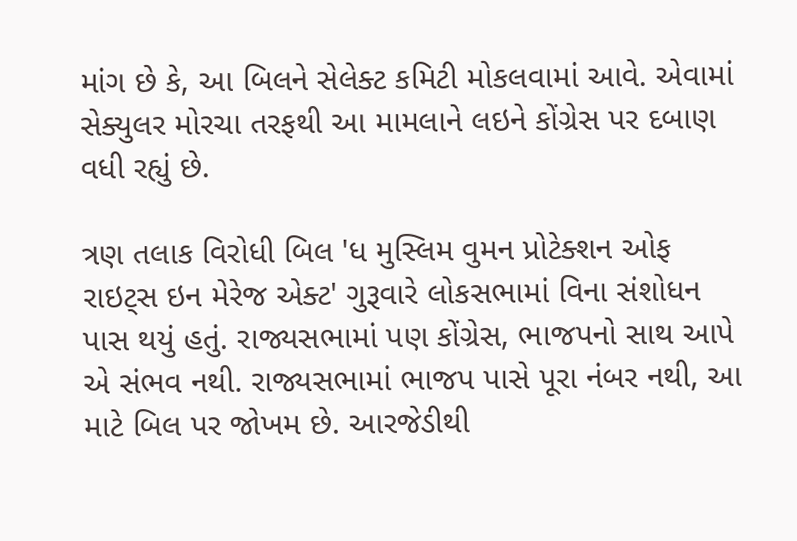માંગ છે કે, આ બિલને સેલેક્ટ કમિટી મોકલવામાં આવે. એવામાં સેક્યુલર મોરચા તરફથી આ મામલાને લઇને કોંગ્રેસ પર દબાણ વધી રહ્યું છે.

ત્રણ તલાક વિરોધી બિલ 'ધ મુસ્લિમ વુમન પ્રોટેક્શન ઓફ રાઇટ્સ ઇન મેરેજ એક્ટ' ગુરૂવારે લોકસભામાં વિના સંશોધન પાસ થયું હતું. રાજ્યસભામાં પણ કોંગ્રેસ, ભાજપનો સાથ આપે એ સંભવ નથી. રાજ્યસભામાં ભાજપ પાસે પૂરા નંબર નથી, આ માટે બિલ પર જોખમ છે. આરજેડીથી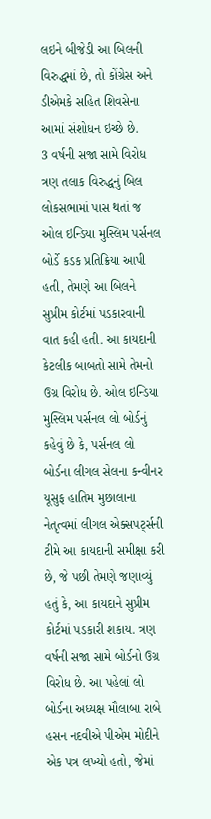લઇને બીજેડી આ બિલની વિરુદ્ધમાં છે, તો કોંગ્રેસ અને ડીએમકે સહિત શિવસેના આમાં સંશોધન ઇચ્છે છે.
3 વર્ષની સજા સામે વિરોધ
ત્રણ તલાક વિરુદ્ધનું બિલ લોકસભામાં પાસ થતાં જ ઓલ ઇન્ડિયા મુસ્લિમ પર્સનલ બોર્ડે કડક પ્રતિક્રિયા આપી હતી, તેમણે આ બિલને સુપ્રીમ કોર્ટમાં પડકારવાની વાત કહી હતી. આ કાયદાની કેટલીક બાબતો સામે તેમનો ઉગ્ર વિરોધ છે. ઓલ ઇન્ડિયા મુસ્લિમ પર્સનલ લો બોર્ડનું કહેવું છે કે, પર્સનલ લો બોર્ડના લીગલ સેલના કન્વીનર યૂસુફ હાતિમ મુછાલાના નેતૃત્વમાં લીગલ એક્સપર્ટ્સની ટીમે આ કાયદાની સમીક્ષા કરી છે, જે પછી તેમણે જણાવ્યું હતું કે, આ કાયદાને સુપ્રીમ કોર્ટમાં પડકારી શકાય. ત્રણ વર્ષની સજા સામે બોર્ડનો ઉગ્ર વિરોધ છે. આ પહેલાં લો બોર્ડના અધ્યક્ષ મૌલાબા રાબે હસન નદવીએ પીએમ મોદીને એક પત્ર લખ્યો હતો, જેમાં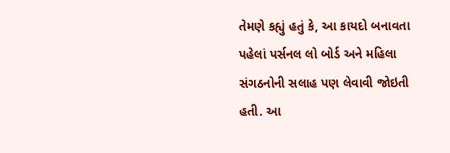તેમણે કહ્યું હતું કે, આ કાયદો બનાવતા પહેલાં પર્સનલ લો બોર્ડ અને મહિલા સંગઠનોની સલાહ પણ લેવાવી જોઇતી હતી. આ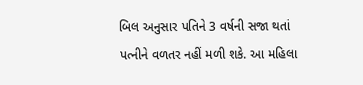બિલ અનુસાર પતિને 3 વર્ષની સજા થતાં પત્નીને વળતર નહીં મળી શકે. આ મહિલા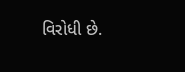વિરોધી છે.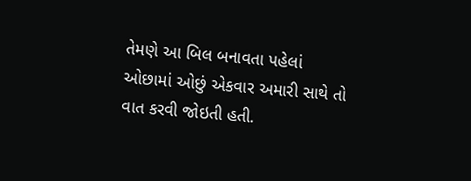તેમણે આ બિલ બનાવતા પહેલાં ઓછામાં ઓછું એકવાર અમારી સાથે તો વાત કરવી જોઇતી હતી.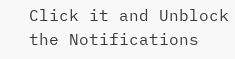Click it and Unblock the Notifications